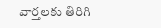వార్తలకు తిరిగి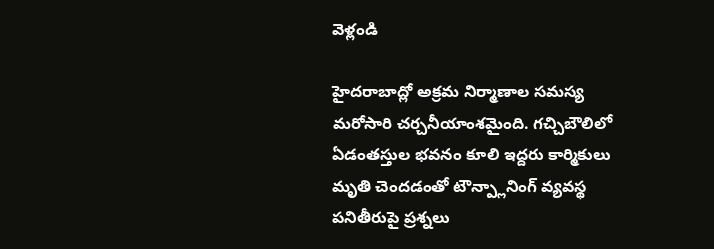వెళ్లండి

హైదరాబాద్లో అక్రమ నిర్మాణాల సమస్య మరోసారి చర్చనీయాంశమైంది. గచ్చిబౌలిలో ఏడంతస్తుల భవనం కూలి ఇద్దరు కార్మికులు మృతి చెందడంతో టౌన్ప్లానింగ్ వ్యవస్థ పనితీరుపై ప్రశ్నలు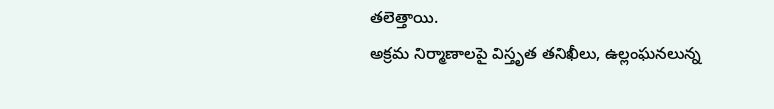తలెత్తాయి.
అక్రమ నిర్మాణాలపై విస్తృత తనిఖీలు, ఉల్లంఘనలున్న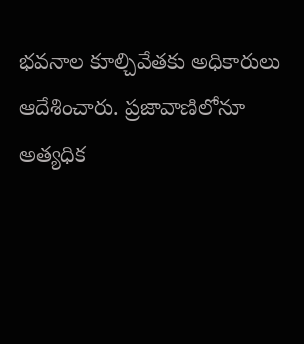భవనాల కూల్చివేతకు అధికారులు ఆదేశించారు. ప్రజావాణిలోనూ అత్యధిక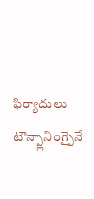ఫిర్యాదులు టౌన్ప్లానింగ్పైనే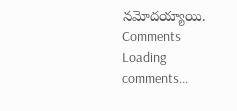నమోదయ్యాయి.
Comments
Loading comments...